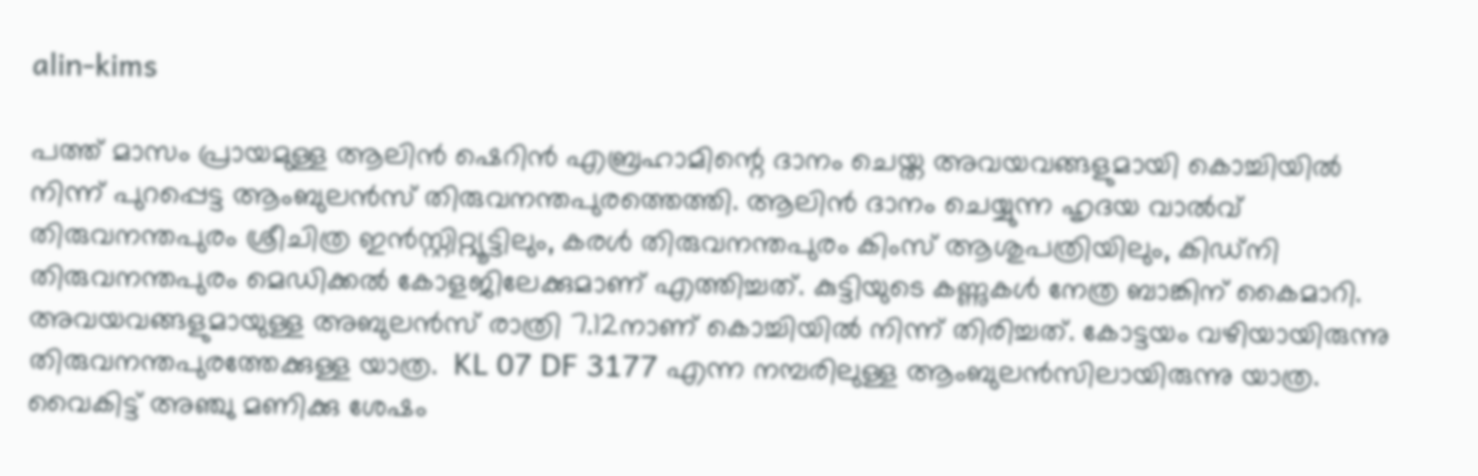alin-kims

പത്ത് മാസം പ്രായമുള്ള ആലിൻ ഷെറിൻ എബ്രഹാമിന്റെ ദാനം ചെയ്ത അവയവങ്ങളുമായി കൊച്ചിയില്‍ നിന്ന് പുറപ്പെട്ട ആംബുലന്‍സ് തിരുവനന്തപുരത്തെത്തി. ആലിൻ ദാനം ചെയ്യുന്ന ഹൃദയ വാൽവ് തിരുവനന്തപുരം ശ്രീചിത്ര ഇൻസ്റ്റിറ്റ്യൂട്ടിലും, കരൾ തിരുവനന്തപുരം കിംസ് ആശുപത്രിയിലും, കിഡ്നി തിരുവനന്തപുരം മെഡിക്കൽ കോളജിലേക്കുമാണ് എത്തിച്ചത്. കുട്ടിയുടെ കണ്ണുകൾ നേത്ര ബാങ്കിന് കൈമാറി. അവയവങ്ങളുമായുള്ള അബുലൻസ് രാത്രി 7.12നാണ് കൊച്ചിയിൽ നിന്ന് തിരിച്ചത്. കോട്ടയം വഴിയായിരുന്നു തിരുവനന്തപുരത്തേക്കുള്ള യാത്ര.  KL 07 DF 3177 എന്ന നമ്പരിലുള്ള ആംബുലൻസിലായിരുന്നു യാത്ര. വൈകിട്ട് അഞ്ചു മണിക്കു ശേഷം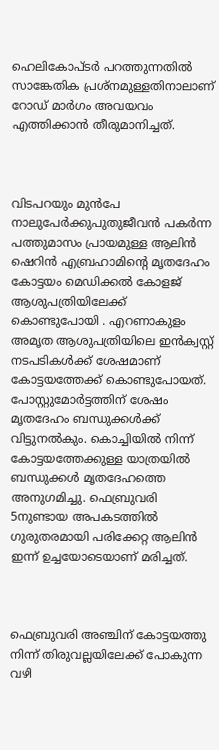ഹെലികോപ്ടര്‍ പറത്തുന്നതില്‍ സാങ്കേതിക പ്രശ്‌നമുള്ളതിനാലാണ് റോഡ് മാര്‍ഗം അവയവം എത്തിക്കാൻ തീരുമാനിച്ചത്.



വിടപറയും മുൻപേ നാലുപേർക്കുപുതുജീവൻ പകർന്ന പത്തുമാസം പ്രായമുള്ള ആലിൻ ഷെറിൻ എബ്രഹാമിന്റെ മൃതദേഹം കോട്ടയം മെഡിക്കൽ കോളജ് ആശുപത്രിയിലേക്ക് കൊണ്ടുപോയി . എറണാകുളം അമൃത ആശുപത്രിയിലെ ഇൻക്വസ്റ്റ് നടപടികൾക്ക് ശേഷമാണ് കോട്ടയത്തേക്ക് കൊണ്ടുപോയത്. പോസ്റ്റുമോർട്ടത്തിന് ശേഷം മൃതദേഹം ബന്ധുക്കൾക്ക് വിട്ടുനൽകും. കൊച്ചിയിൽ നിന്ന് കോട്ടയത്തേക്കുള്ള യാത്രയിൽ ബന്ധുക്കൾ മൃതദേഹത്തെ അനുഗമിച്ചു. ഫെബ്രുവരി 5നുണ്ടായ അപകടത്തിൽ ഗുരുതരമായി പരിക്കേറ്റ ആലിൻ ഇന്ന് ഉച്ചയോടെയാണ് മരിച്ചത്.



ഫെബ്രുവരി അഞ്ചിന് കോട്ടയത്തു നിന്ന് തിരുവല്ലയിലേക്ക് പോകുന്ന വഴി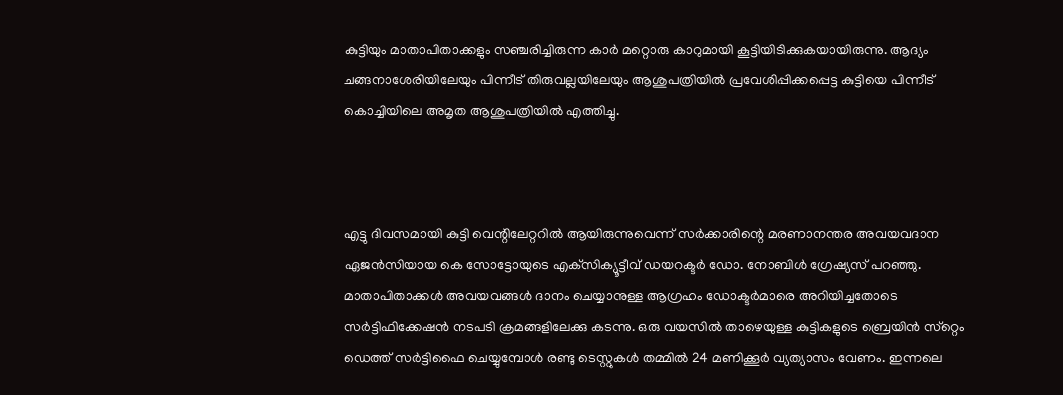കുട്ടിയും മാതാപിതാക്കളും സഞ്ചരിച്ചിരുന്ന കാർ മറ്റൊരു കാറുമായി കൂട്ടിയിടിക്കുകയായിരുന്നു. ആദ്യം ചങ്ങനാശേരിയിലേയും പിന്നീട് തിരുവല്ലയിലേയും ആശുപത്രിയിൽ പ്രവേശിപ്പിക്കപ്പെട്ട കുട്ടിയെ പിന്നീട് കൊച്ചിയിലെ അമൃത ആശുപത്രിയിൽ എത്തിച്ചു.



എട്ടു ദിവസമായി കുട്ടി വെന്റിലേറ്ററിൽ ആയിരുന്നുവെന്ന് സര്‍ക്കാരിന്റെ മരണാനന്തര അവയവദാന ഏജന്‍സിയായ കെ സോട്ടോയുടെ എക്‌സിക്യൂട്ടീവ് ഡയറക്ടര്‍ ഡോ. നോബിള്‍ ഗ്രേഷ്യസ് പറഞ്ഞു. മാതാപിതാക്കൾ അവയവങ്ങള്‍ ദാനം ചെയ്യാനുള്ള ആഗ്രഹം ഡോക്ടര്‍മാരെ അറിയിച്ചതോടെ സര്‍ട്ടിഫിക്കേഷന്‍ നടപടി ക്രമങ്ങളിലേക്കു കടന്നു. ഒരു വയസില്‍ താഴെയുള്ള കുട്ടികളുടെ ബ്രെയിന്‍ സ്‌റ്റെം ഡെത്ത് സര്‍ട്ടിഫൈ ചെയ്യുമ്പോള്‍ രണ്ടു ടെസ്റ്റുകള്‍ തമ്മില്‍ 24 മണിക്കൂര്‍ വ്യത്യാസം വേണം. ഇന്നലെ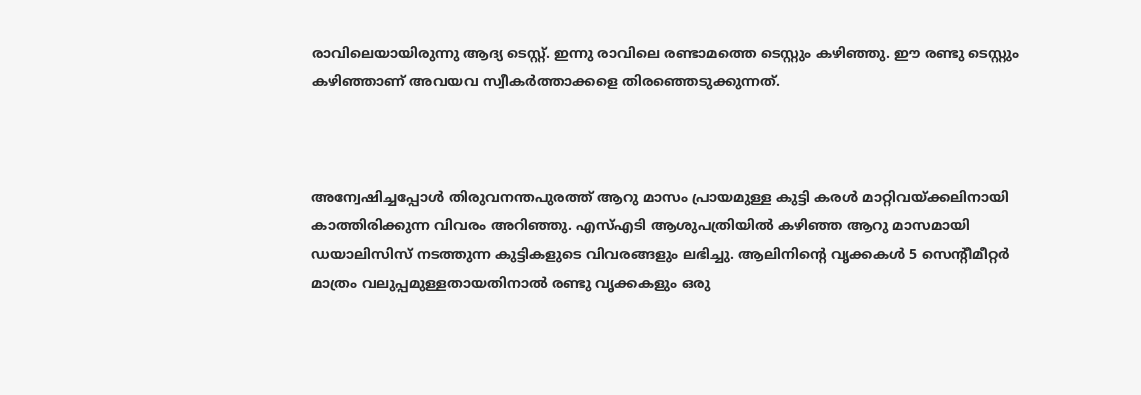രാവിലെയായിരുന്നു ആദ്യ ടെസ്റ്റ്. ഇന്നു രാവിലെ രണ്ടാമത്തെ ടെസ്റ്റും കഴിഞ്ഞു. ഈ രണ്ടു ടെസ്റ്റും കഴിഞ്ഞാണ് അവയവ സ്വീകര്‍ത്താക്കളെ തിരഞ്ഞെടുക്കുന്നത്.



അന്വേഷിച്ചപ്പോള്‍ തിരുവനന്തപുരത്ത് ആറു മാസം പ്രായമുള്ള കുട്ടി കരള്‍ മാറ്റിവയ്ക്കലിനായി കാത്തിരിക്കുന്ന വിവരം അറിഞ്ഞു. എസ്എടി ആശുപത്രിയില്‍ കഴിഞ്ഞ ആറു മാസമായി ഡയാലിസിസ് നടത്തുന്ന കുട്ടികളുടെ വിവരങ്ങളും ലഭിച്ചു. ആലിനിന്റെ വൃക്കകള്‍ 5 സെന്റീമീറ്റര്‍ മാത്രം വലുപ്പമുള്ളതായതിനാല്‍ രണ്ടു വൃക്കകളും ഒരു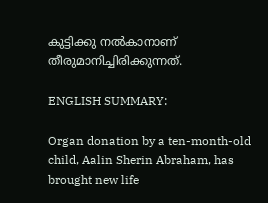കുട്ടിക്കു നല്‍കാനാണ് തീരുമാനിച്ചിരിക്കുന്നത്.

ENGLISH SUMMARY:

Organ donation by a ten-month-old child, Aalin Sherin Abraham, has brought new life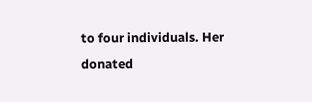to four individuals. Her donated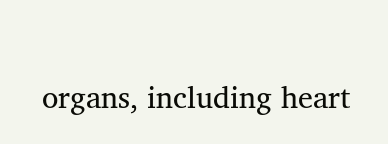organs, including heart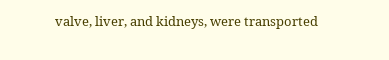valve, liver, and kidneys, were transported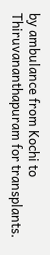by ambulance from Kochi to Thiruvananthapuram for transplants.